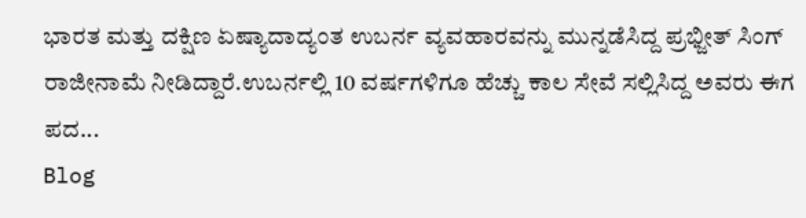ಭಾರತ ಮತ್ತು ದಕ್ಷಿಣ ಏಷ್ಯಾದಾದ್ಯಂತ ಉಬರ್ನ ವ್ಯವಹಾರವನ್ನು ಮುನ್ನಡೆಸಿದ್ದ ಪ್ರಭ್ಜೀತ್ ಸಿಂಗ್ ರಾಜೀನಾಮೆ ನೀಡಿದ್ದಾರೆ.ಉಬರ್ನಲ್ಲಿ 10 ವರ್ಷಗಳಿಗೂ ಹೆಚ್ಚು ಕಾಲ ಸೇವೆ ಸಲ್ಲಿಸಿದ್ದ ಅವರು ಈಗ ಪದ...
Blog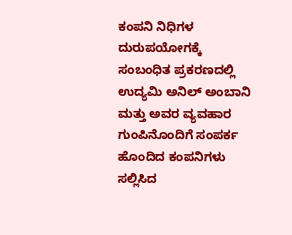ಕಂಪನಿ ನಿಧಿಗಳ ದುರುಪಯೋಗಕ್ಕೆ ಸಂಬಂಧಿತ ಪ್ರಕರಣದಲ್ಲಿ ಉದ್ಯಮಿ ಅನಿಲ್ ಅಂಬಾನಿ ಮತ್ತು ಅವರ ವ್ಯವಹಾರ ಗುಂಪಿನೊಂದಿಗೆ ಸಂಪರ್ಕ ಹೊಂದಿದ ಕಂಪನಿಗಳು ಸಲ್ಲಿಸಿದ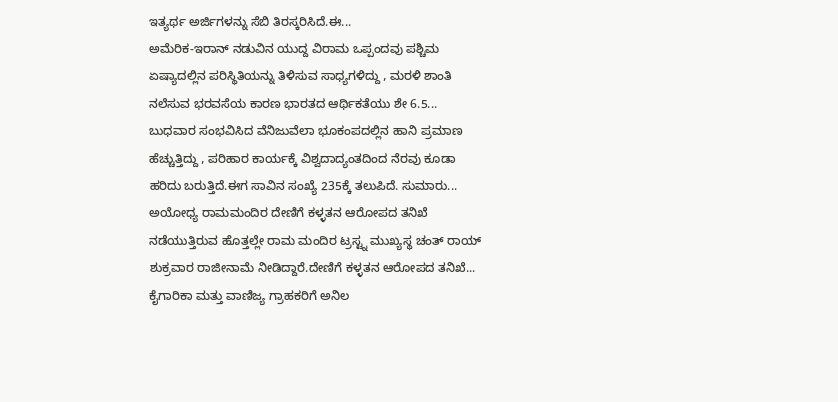ಇತ್ಯರ್ಥ ಅರ್ಜಿಗಳನ್ನು ಸೆಬಿ ತಿರಸ್ಕರಿಸಿದೆ.ಈ...
ಅಮೆರಿಕ-ಇರಾನ್ ನಡುವಿನ ಯುದ್ದ ವಿರಾಮ ಒಪ್ಪಂದವು ಪಶ್ಚಿಮ ಏಷ್ಯಾದಲ್ಲಿನ ಪರಿಸ್ಥಿತಿಯನ್ನು ತಿಳಿಸುವ ಸಾಧ್ಯಗಳಿದ್ದು , ಮರಳಿ ಶಾಂತಿ ನಲೆಸುವ ಭರವಸೆಯ ಕಾರಣ ಭಾರತದ ಆರ್ಥಿಕತೆಯು ಶೇ 6.5...
ಬುಧವಾರ ಸಂಭವಿಸಿದ ವೆನಿಜುವೆಲಾ ಭೂಕಂಪದಲ್ಲಿನ ಹಾನಿ ಪ್ರಮಾಣ ಹೆಚ್ಚುತ್ತಿದ್ದು , ಪರಿಹಾರ ಕಾರ್ಯಕ್ಕೆ ವಿಶ್ವದಾದ್ಯಂತದಿಂದ ನೆರವು ಕೂಡಾ ಹರಿದು ಬರುತ್ತಿದೆ.ಈಗ ಸಾವಿನ ಸಂಖ್ಯೆ 235ಕ್ಕೆ ತಲುಪಿದೆ. ಸುಮಾರು...
ಅಯೋಧ್ಯ ರಾಮಮಂದಿರ ದೇಣಿಗೆ ಕಳ್ಳತನ ಆರೋಪದ ತನಿಖೆ ನಡೆಯುತ್ತಿರುವ ಹೊತ್ತಲ್ಲೇ ರಾಮ ಮಂದಿರ ಟ್ರಸ್ಟ್ನ ಮುಖ್ಯಸ್ಥ ಚಂತ್ ರಾಯ್ ಶುಕ್ರವಾರ ರಾಜೀನಾಮೆ ನೀಡಿದ್ದಾರೆ.ದೇಣಿಗೆ ಕಳ್ಳತನ ಆರೋಪದ ತನಿಖೆ...
ಕೈಗಾರಿಕಾ ಮತ್ತು ವಾಣಿಜ್ಯ ಗ್ರಾಹಕರಿಗೆ ಅನಿಲ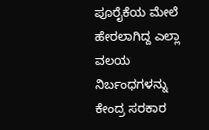ಪೂರೈಕೆಯ ಮೇಲೆ ಹೇರಲಾಗಿದ್ದ ಎಲ್ಲಾ ವಲಯ ನಿರ್ಬಂಧಗಳನ್ನು ಕೇಂದ್ರ ಸರಕಾರ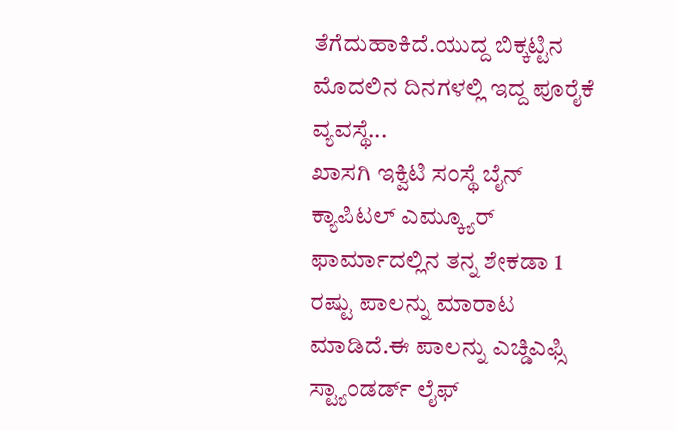ತೆಗೆದುಹಾಕಿದೆ.ಯುದ್ದ ಬಿಕ್ಕಟ್ಟಿನ ಮೊದಲಿನ ದಿನಗಳಲ್ಲಿ ಇದ್ದ ಪೂರೈಕೆ ವ್ಯವಸ್ಥೆ...
ಖಾಸಗಿ ಇಕ್ವಿಟಿ ಸಂಸ್ಥೆ ಬೈನ್ ಕ್ಯಾಪಿಟಲ್ ಎಮ್ಕ್ಯೂರ್ ಫಾರ್ಮಾದಲ್ಲಿನ ತನ್ನ ಶೇಕಡಾ 1 ರಷ್ಟು ಪಾಲನ್ನು ಮಾರಾಟ ಮಾಡಿದೆ.ಈ ಪಾಲನ್ನು ಎಚ್ಡಿಎಫ್ಸಿ ಸ್ಟ್ಯಾಂಡರ್ಡ್ ಲೈಫ್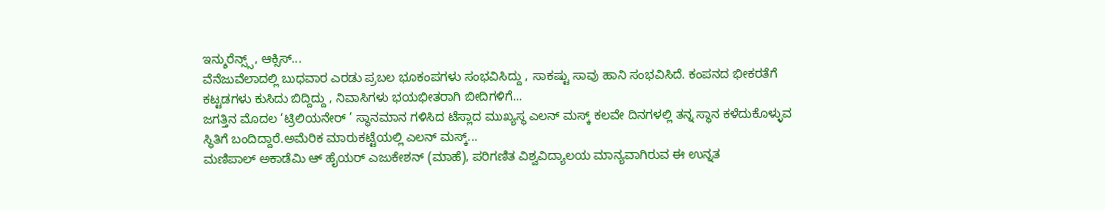ಇನ್ಶುರೆನ್ಸ್ಸ್, ಆಕ್ಸಿಸ್...
ವೆನೆಜುವೆಲಾದಲ್ಲಿ ಬುಧವಾರ ಎರಡು ಪ್ರಬಲ ಭೂಕಂಪಗಳು ಸಂಭವಿಸಿದ್ದು , ಸಾಕಷ್ಟು ಸಾವು ಹಾನಿ ಸಂಭವಿಸಿದೆ. ಕಂಪನದ ಭೀಕರತೆಗೆ ಕಟ್ಟಡಗಳು ಕುಸಿದು ಬಿದ್ದಿದ್ದು , ನಿವಾಸಿಗಳು ಭಯಭೀತರಾಗಿ ಬೀದಿಗಳಿಗೆ...
ಜಗತ್ತಿನ ಮೊದಲ ‘ಟ್ರಿಲಿಯನೇರ್ ’ ಸ್ಥಾನಮಾನ ಗಳಿಸಿದ ಟೆಸ್ಲಾದ ಮುಖ್ಯಸ್ಥ ಎಲನ್ ಮಸ್ಕ್ ಕಲವೇ ದಿನಗಳಲ್ಲಿ ತನ್ನ ಸ್ಥಾನ ಕಳೆದುಕೊಳ್ಳುವ ಸ್ಥಿತಿಗೆ ಬಂದಿದ್ದಾರೆ.ಅಮೆರಿಕ ಮಾರುಕಟ್ಟೆಯಲ್ಲಿ ಎಲನ್ ಮಸ್ಕ್...
ಮಣಿಪಾಲ್ ಅಕಾಡೆಮಿ ಆ್ ಹೈಯರ್ ಎಜುಕೇಶನ್ (ಮಾಹೆ), ಪರಿಗಣಿತ ವಿಶ್ವವಿದ್ಯಾಲಯ ಮಾನ್ಯವಾಗಿರುವ ಈ ಉನ್ನತ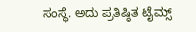ಸಂಸ್ಥೆ. ಅದು ಪ್ರತಿಷ್ಠಿತ ಟೈಮ್ಸ್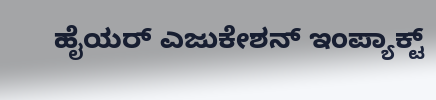ಹೈಯರ್ ಎಜುಕೇಶನ್ ಇಂಪ್ಯಾಕ್ಟ್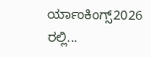ರ್ಯಾಂಕಿಂಗ್ಸ್2026 ರಲ್ಲಿ...